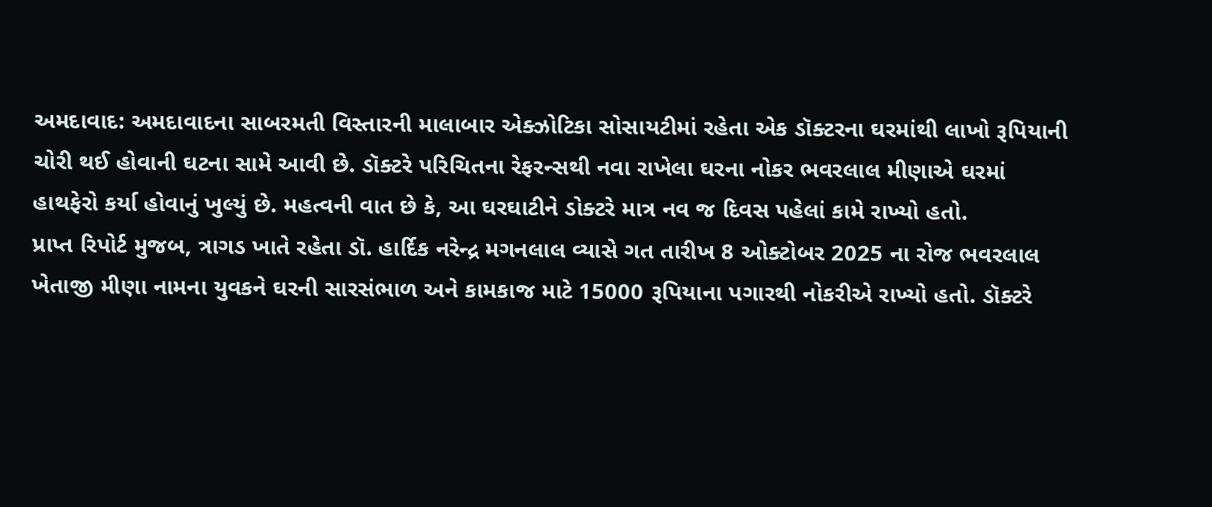અમદાવાદ: અમદાવાદના સાબરમતી વિસ્તારની માલાબાર એક્ઝોટિકા સોસાયટીમાં રહેતા એક ડૉક્ટરના ઘરમાંથી લાખો રૂપિયાની ચોરી થઈ હોવાની ઘટના સામે આવી છે. ડૉક્ટરે પરિચિતના રેફરન્સથી નવા રાખેલા ઘરના નોકર ભવરલાલ મીણાએ ઘરમાં હાથફેરો કર્યા હોવાનું ખુલ્યું છે. મહત્વની વાત છે કે, આ ઘરઘાટીને ડોક્ટરે માત્ર નવ જ દિવસ પહેલાં કામે રાખ્યો હતો.
પ્રાપ્ત રિપોર્ટ મુજબ, ત્રાગડ ખાતે રહેતા ડૉ. હાર્દિક નરેન્દ્ર મગનલાલ વ્યાસે ગત તારીખ 8 ઓક્ટોબર 2025 ના રોજ ભવરલાલ ખેતાજી મીણા નામના યુવકને ઘરની સારસંભાળ અને કામકાજ માટે 15000 રૂપિયાના પગારથી નોકરીએ રાખ્યો હતો. ડૉક્ટરે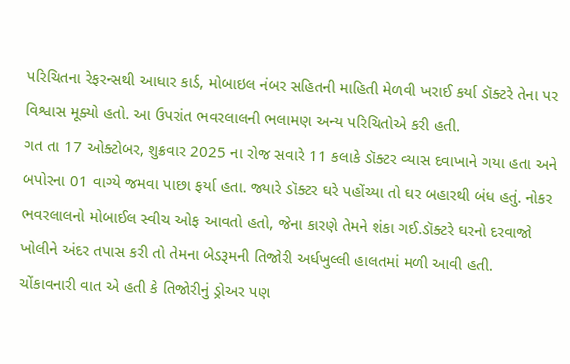પરિચિતના રેફરન્સથી આધાર કાર્ડ, મોબાઇલ નંબર સહિતની માહિતી મેળવી ખરાઈ કર્યા ડૉક્ટરે તેના પર વિશ્વાસ મૂક્યો હતો. આ ઉપરાંત ભવરલાલની ભલામણ અન્ય પરિચિતોએ કરી હતી.
ગત તા 17 ઓક્ટોબર, શુક્રવાર 2025 ના રોજ સવારે 11 કલાકે ડૉક્ટર વ્યાસ દવાખાને ગયા હતા અને બપોરના 01 વાગ્યે જમવા પાછા ફર્યા હતા. જ્યારે ડૉક્ટર ઘરે પહોંચ્યા તો ઘર બહારથી બંધ હતું. નોકર ભવરલાલનો મોબાઈલ સ્વીચ ઓફ આવતો હતો, જેના કારણે તેમને શંકા ગઈ.ડૉક્ટરે ઘરનો દરવાજો ખોલીને અંદર તપાસ કરી તો તેમના બેડરૂમની તિજોરી અર્ધખુલ્લી હાલતમાં મળી આવી હતી.
ચોંકાવનારી વાત એ હતી કે તિજોરીનું ડ્રોઅર પણ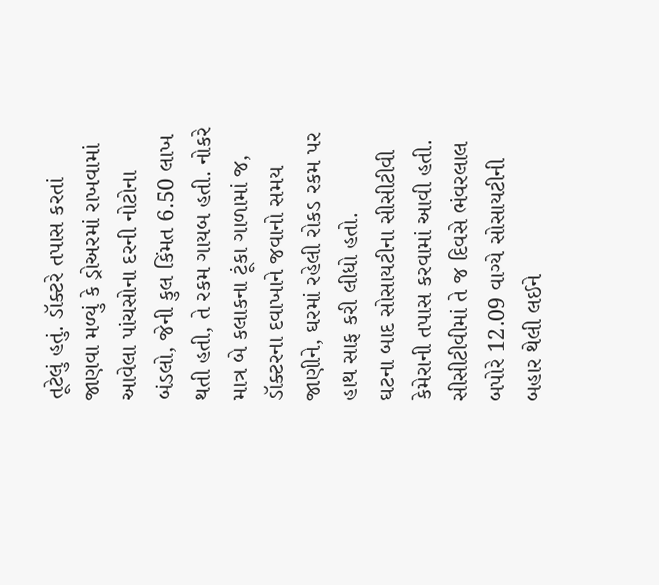તૂટેલું હતું. ડૉક્ટરે તપાસ કરતાં જાણવા મળ્યું કે ડ્રોઅરમાં રાખવામાં આવેલા પાંચસોના દરની નોટોના બંડલો, જેની કુલ કિંમત 6.50 લાખ થતી હતી, તે રકમ ગાયબ હતી. નોકરે માત્ર બે કલાકના ટૂંકા ગાળામાં જ, ડૉક્ટરના દવાખાને જવાનો સમય જાણીને, ઘરમાં રહેલી રોકડ રકમ પર હાથ સાફ કરી લીધો હતો.
ઘટના બાદ સોસાયટીના સીસીટીવી કેમેરાની તપાસ કરવામાં આવી હતી. સીસીટીવીમાં તે જ દિવસે ભંવરલાલ બપોરે 12.09 વાગ્યે સોસાયટીની બહાર થેલી લઈને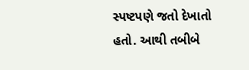સ્પષ્ટપણે જતો દેખાતો હતો. આથી તબીબે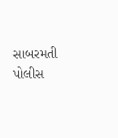સાબરમતી પોલીસ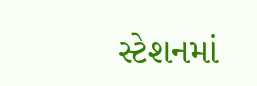સ્ટેશનમાં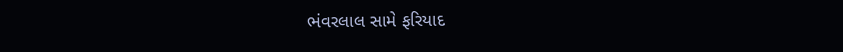ભંવરલાલ સામે ફરિયાદ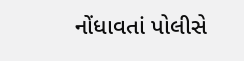નોંધાવતાં પોલીસે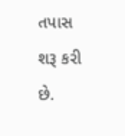તપાસ શરૂ કરી છે.